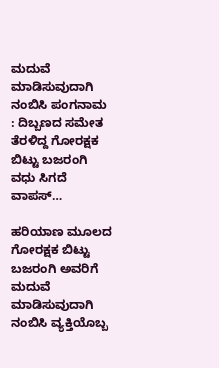ಮದುವೆ ಮಾಡಿಸುವುದಾಗಿ ನಂಬಿಸಿ ಪಂಗನಾಮ : ದಿಬ್ಬಣದ ಸಮೇತ ತೆರಳಿದ್ದ ಗೋರಕ್ಷಕ ಬಿಟ್ಟು ಬಜರಂಗಿ ವಧು ಸಿಗದೆ ವಾಪಸ್‌…

ಹರಿಯಾಣ ಮೂಲದ ಗೋರಕ್ಷಕ ಬಿಟ್ಟು ಬಜರಂಗಿ ಅವರಿಗೆ ಮದುವೆ ಮಾಡಿಸುವುದಾಗಿ ನಂಬಿಸಿ ವ್ಯಕ್ತಿಯೊಬ್ಬ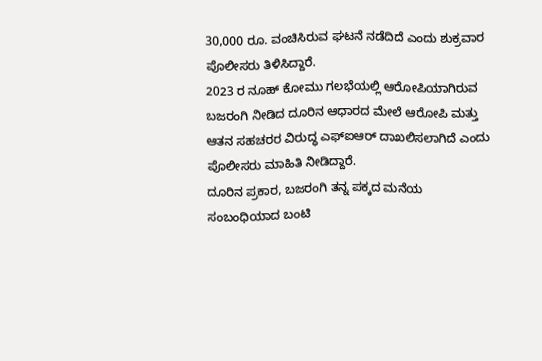30,000 ರೂ. ವಂಚಿಸಿರುವ ಘಟನೆ ನಡೆದಿದೆ ಎಂದು ಶುಕ್ರವಾರ ಪೊಲೀಸರು ತಿಳಿಸಿದ್ದಾರೆ.
2023 ರ ನೂಹ್ ಕೋಮು ಗಲಭೆಯಲ್ಲಿ ಆರೋಪಿಯಾಗಿರುವ ಬಜರಂಗಿ ನೀಡಿದ ದೂರಿನ ಆಧಾರದ ಮೇಲೆ ಆರೋಪಿ ಮತ್ತು ಆತನ ಸಹಚರರ ವಿರುದ್ಧ ಎಫ್‌ಐಆರ್ ದಾಖಲಿಸಲಾಗಿದೆ ಎಂದು ಪೊಲೀಸರು ಮಾಹಿತಿ ನೀಡಿದ್ದಾರೆ.
ದೂರಿನ ಪ್ರಕಾರ, ಬಜರಂಗಿ ತನ್ನ ಪಕ್ಕದ ಮನೆಯ ಸಂಬಂಧಿಯಾದ ಬಂಟಿ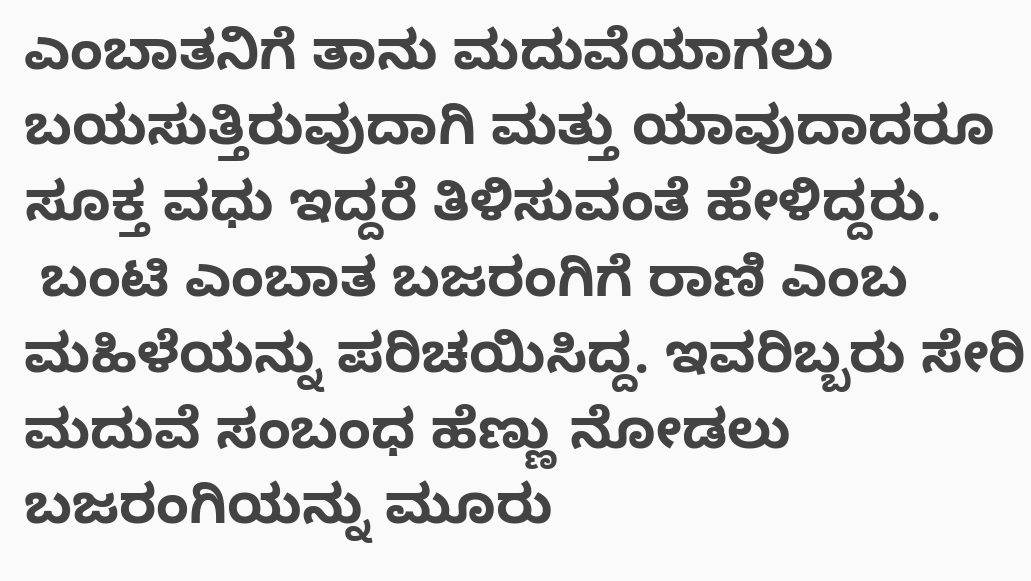ಎಂಬಾತನಿಗೆ ತಾನು ಮದುವೆಯಾಗಲು ಬಯಸುತ್ತಿರುವುದಾಗಿ ಮತ್ತು ಯಾವುದಾದರೂ ಸೂಕ್ತ ವಧು ಇದ್ದರೆ ತಿಳಿಸುವಂತೆ ಹೇಳಿದ್ದರು.
 ಬಂಟಿ ಎಂಬಾತ ಬಜರಂಗಿಗೆ ರಾಣಿ ಎಂಬ ಮಹಿಳೆಯನ್ನು ಪರಿಚಯಿಸಿದ್ದ. ಇವರಿಬ್ಬರು ಸೇರಿ ಮದುವೆ ಸಂಬಂಧ ಹೆಣ್ಣು ನೋಡಲು ಬಜರಂಗಿಯನ್ನು ಮೂರು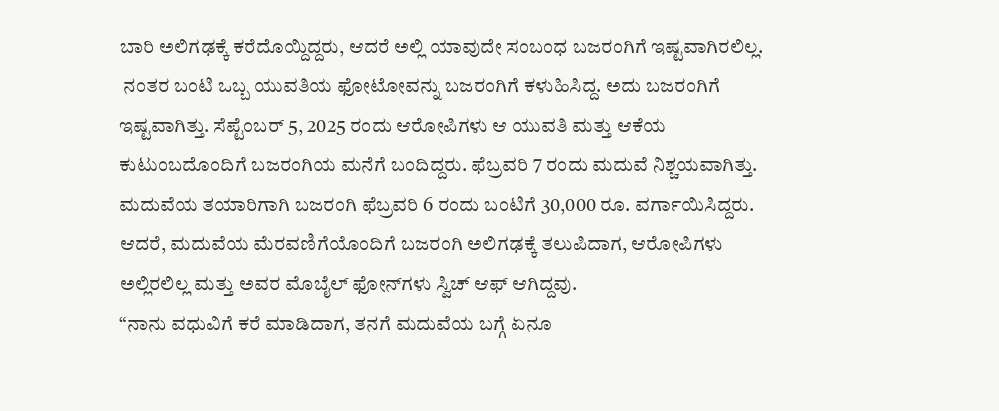ಬಾರಿ ಅಲಿಗಢಕ್ಕೆ ಕರೆದೊಯ್ದಿದ್ದರು, ಆದರೆ ಅಲ್ಲಿ ಯಾವುದೇ ಸಂಬಂಧ ಬಜರಂಗಿಗೆ ಇಷ್ಟವಾಗಿರಲಿಲ್ಲ.
 ನಂತರ ಬಂಟಿ ಒಬ್ಬ ಯುವತಿಯ ಫೋಟೋವನ್ನು ಬಜರಂಗಿಗೆ ಕಳುಹಿಸಿದ್ದ. ಅದು ಬಜರಂಗಿಗೆ ಇಷ್ಟವಾಗಿತ್ತು. ಸೆಪ್ಟೆಂಬರ್ 5, 2025 ರಂದು ಆರೋಪಿಗಳು ಆ ಯುವತಿ ಮತ್ತು ಆಕೆಯ ಕುಟುಂಬದೊಂದಿಗೆ ಬಜರಂಗಿಯ ಮನೆಗೆ ಬಂದಿದ್ದರು. ಫೆಬ್ರವರಿ 7 ರಂದು ಮದುವೆ ನಿಶ್ಚಯವಾಗಿತ್ತು.
ಮದುವೆಯ ತಯಾರಿಗಾಗಿ ಬಜರಂಗಿ ಫೆಬ್ರವರಿ 6 ರಂದು ಬಂಟಿಗೆ 30,000 ರೂ. ವರ್ಗಾಯಿಸಿದ್ದರು. ಆದರೆ, ಮದುವೆಯ ಮೆರವಣಿಗೆಯೊಂದಿಗೆ ಬಜರಂಗಿ ಅಲಿಗಢಕ್ಕೆ ತಲುಪಿದಾಗ, ಆರೋಪಿಗಳು ಅಲ್ಲಿರಲಿಲ್ಲ ಮತ್ತು ಅವರ ಮೊಬೈಲ್ ಫೋನ್‌ಗಳು ಸ್ವಿಚ್ ಆಫ್ ಆಗಿದ್ದವು.
“ನಾನು ವಧುವಿಗೆ ಕರೆ ಮಾಡಿದಾಗ, ತನಗೆ ಮದುವೆಯ ಬಗ್ಗೆ ಏನೂ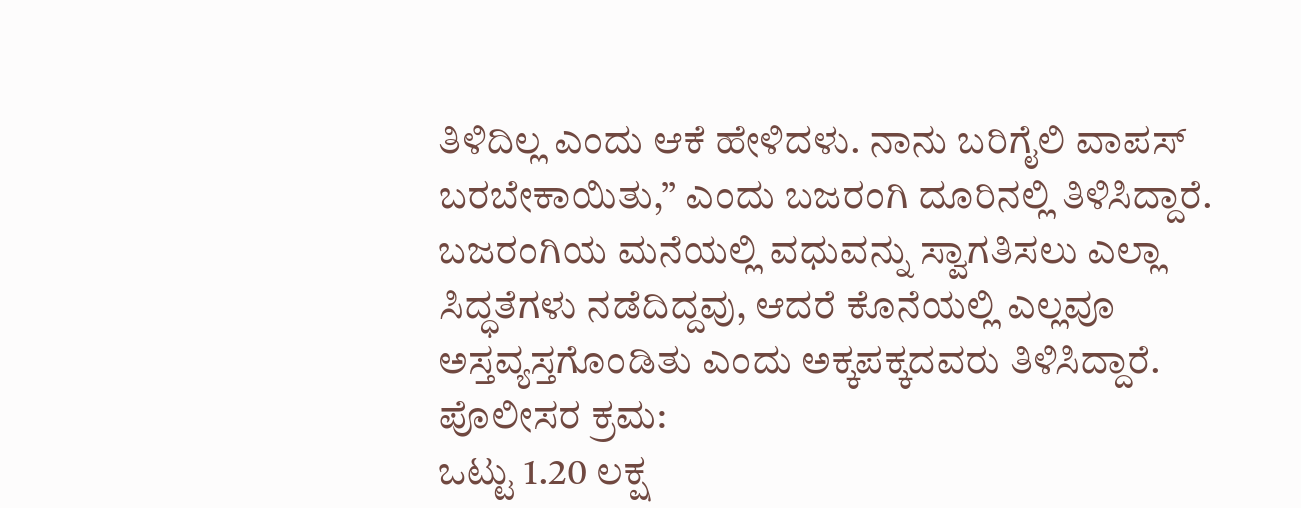ತಿಳಿದಿಲ್ಲ ಎಂದು ಆಕೆ ಹೇಳಿದಳು. ನಾನು ಬರಿಗೈಲಿ ವಾಪಸ್ ಬರಬೇಕಾಯಿತು,” ಎಂದು ಬಜರಂಗಿ ದೂರಿನಲ್ಲಿ ತಿಳಿಸಿದ್ದಾರೆ.
ಬಜರಂಗಿಯ ಮನೆಯಲ್ಲಿ ವಧುವನ್ನು ಸ್ವಾಗತಿಸಲು ಎಲ್ಲಾ ಸಿದ್ಧತೆಗಳು ನಡೆದಿದ್ದವು, ಆದರೆ ಕೊನೆಯಲ್ಲಿ ಎಲ್ಲವೂ ಅಸ್ತವ್ಯಸ್ತಗೊಂಡಿತು ಎಂದು ಅಕ್ಕಪಕ್ಕದವರು ತಿಳಿಸಿದ್ದಾರೆ.
ಪೊಲೀಸರ ಕ್ರಮ:
ಒಟ್ಟು 1.20 ಲಕ್ಷ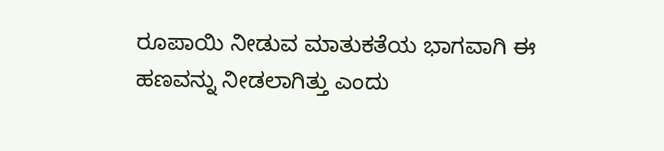ರೂಪಾಯಿ ನೀಡುವ ಮಾತುಕತೆಯ ಭಾಗವಾಗಿ ಈ ಹಣವನ್ನು ನೀಡಲಾಗಿತ್ತು ಎಂದು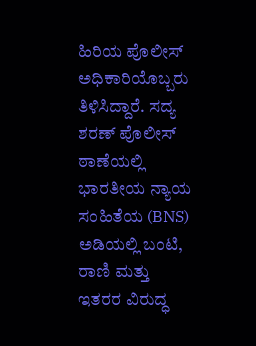ಹಿರಿಯ ಪೊಲೀಸ್ ಅಧಿಕಾರಿಯೊಬ್ಬರು ತಿಳಿಸಿದ್ದಾರೆ. ಸದ್ಯ ಶರಣ್ ಪೊಲೀಸ್ ಠಾಣೆಯಲ್ಲಿ ಭಾರತೀಯ ನ್ಯಾಯ ಸಂಹಿತೆಯ (BNS) ಅಡಿಯಲ್ಲಿ ಬಂಟಿ, ರಾಣಿ ಮತ್ತು ಇತರರ ವಿರುದ್ಧ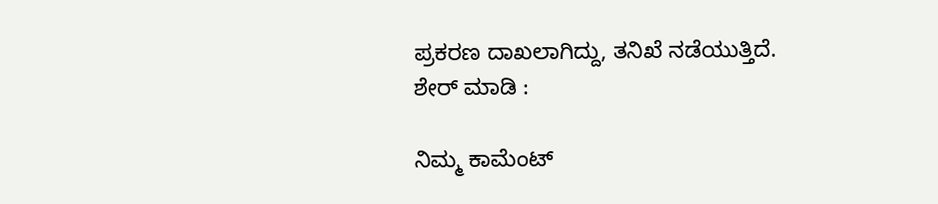ಪ್ರಕರಣ ದಾಖಲಾಗಿದ್ದು, ತನಿಖೆ ನಡೆಯುತ್ತಿದೆ.
ಶೇರ್ ಮಾಡಿ :

ನಿಮ್ಮ ಕಾಮೆಂಟ್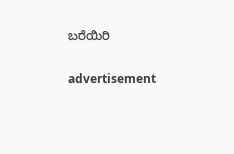ಬರೆಯಿರಿ

advertisement